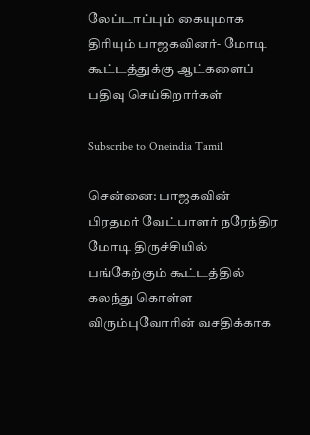லேப்டாப்பும் கையுமாக திரியும் பாஜகவினர்- மோடி கூட்டத்துக்கு ஆட்களைப் பதிவு செய்கிறார்கள்

Subscribe to Oneindia Tamil

சென்னை: பாஜகவின் பிரதமர் வேட்பாளர் நரேந்திர மோடி திருச்சியில் பங்கேற்கும் கூட்டத்தில் கலந்து கொள்ள விரும்புவோரின் வசதிக்காக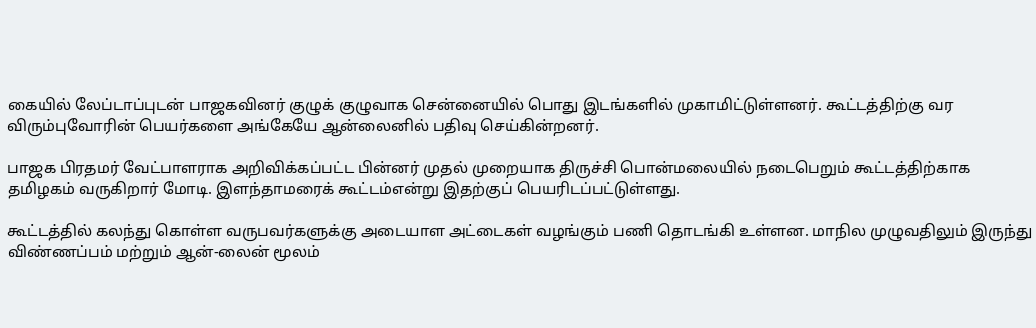கையில் லேப்டாப்புடன் பாஜகவினர் குழுக் குழுவாக சென்னையில் பொது இடங்களில் முகாமிட்டுள்ளனர். கூட்டத்திற்கு வர விரும்புவோரின் பெயர்களை அங்கேயே ஆன்லைனில் பதிவு செய்கின்றனர்.

பாஜக பிரதமர் வேட்பாளராக அறிவிக்கப்பட்ட பின்னர் முதல் முறையாக திருச்சி பொன்மலையில் நடைபெறும் கூட்டத்திற்காக தமிழகம் வருகிறார் மோடி. இளந்தாமரைக் கூட்டம்என்று இதற்குப் பெயரிடப்பட்டுள்ளது.

கூட்டத்தில் கலந்து கொள்ள வருபவர்களுக்கு அடையாள அட்டைகள் வழங்கும் பணி தொடங்கி உள்ளன. மாநில முழுவதிலும் இருந்து விண்ணப்பம் மற்றும் ஆன்-லைன் மூலம்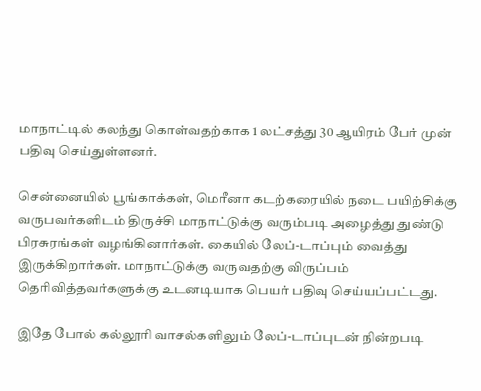மாநாட்டில் கலந்து கொள்வதற்காக 1 லட்சத்து 30 ஆயிரம் பேர் முன் பதிவு செய்துள்ளனர்.

சென்னையில் பூங்காக்கள், மெரீனா கடற்கரையில் நடை பயிற்சிக்கு வருபவர்களிடம் திருச்சி மாநாட்டுக்கு வரும்படி அழைத்து துண்டு பிரசுரங்கள் வழங்கினார்கள். கையில் லேப்-டாப்பும் வைத்து இருக்கிறார்கள். மாநாட்டுக்கு வருவதற்கு விருப்பம் தெரிவித்தவர்களுக்கு உடனடியாக பெயர் பதிவு செய்யப்பட்டது.

இதே போல் கல்லூரி வாசல்களிலும் லேப்-டாப்புடன் நின்றபடி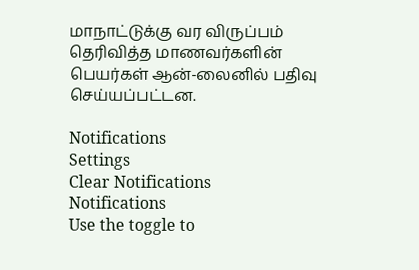மாநாட்டுக்கு வர விருப்பம் தெரிவித்த மாணவர்களின் பெயர்கள் ஆன்-லைனில் பதிவு செய்யப்பட்டன.

Notifications
Settings
Clear Notifications
Notifications
Use the toggle to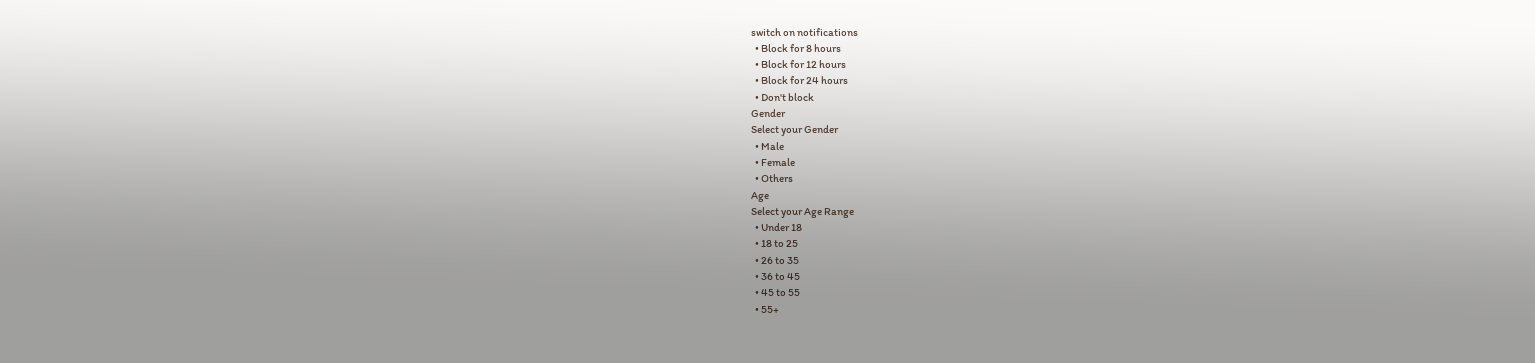switch on notifications
  • Block for 8 hours
  • Block for 12 hours
  • Block for 24 hours
  • Don't block
Gender
Select your Gender
  • Male
  • Female
  • Others
Age
Select your Age Range
  • Under 18
  • 18 to 25
  • 26 to 35
  • 36 to 45
  • 45 to 55
  • 55+